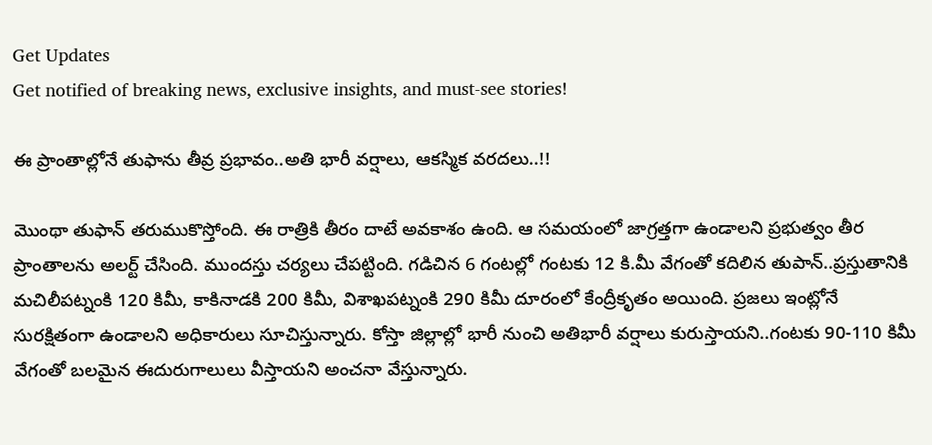Get Updates
Get notified of breaking news, exclusive insights, and must-see stories!

ఈ ప్రాంతాల్లోనే తుఫాను తీవ్ర ప్రభావం..అతి భారీ వర్షాలు, ఆకస్మిక వరదలు..!!

మొంథా తుఫాన్ తరుముకొస్తోంది. ఈ రాత్రికి తీరం దాటే అవకాశం ఉంది. ఆ సమయంలో జాగ్రత్తగా ఉండాలని ప్రభుత్వం తీర ప్రాంతాలను అలర్ట్ చేసింది. ముందస్తు చర్యలు చేపట్టింది. గడిచిన 6 గంటల్లో గంటకు 12 కి.మీ వేగంతో కదిలిన తుపాన్..ప్రస్తుతానికి మచిలీపట్నంకి 120 కిమీ, కాకినాడకి 200 కిమీ, విశాఖపట్నంకి 290 కిమీ దూరంలో కేంద్రీకృతం అయింది. ప్రజలు ఇంట్లోనే సురక్షితంగా ఉండాలని అధికారులు సూచిస్తున్నారు. కోస్తా జిల్లాల్లో భారీ నుంచి అతిభారీ వర్షాలు కురుస్తాయని..గంటకు 90-110 కిమీ వేగంతో బలమైన ఈదురుగాలులు వీస్తాయని అంచనా వేస్తున్నారు.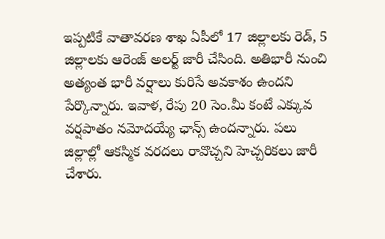ఇప్పటికే వాతావరణ శాఖ ఏపీలో 17 జిల్లాలకు రెడ్‌, 5 జిల్లాలకు ఆరెంజ్‌ అలర్ట్‌ జారీ చేసింది. అతిభారీ నుంచి అత్యంత భారీ వర్షాలు కురిసే అవకాశం ఉందని పేర్కొన్నారు. ఇవాళ, రేపు 20 సెం.మీ కంటే ఎక్కువ వర్షపాతం నమోదయ్యే ఛాన్స్ ఉందన్నారు. పలు జిల్లాల్లో ఆకస్మిక వరదలు రావొచ్చని హెచ్చరికలు జారీ చేశారు.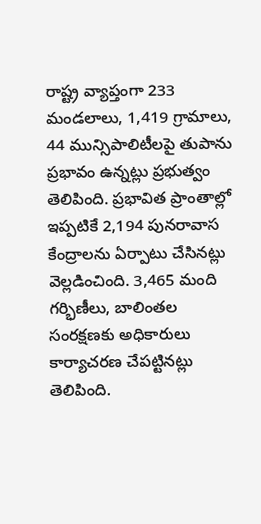రాష్ట్ర వ్యాప్తంగా 233 మండలాలు, 1,419 గ్రామాలు, 44 మున్సిపాలిటీలపై తుపాను ప్రభావం ఉన్నట్లు ప్రభుత్వం తెలిపింది. ప్రభావిత ప్రాంతాల్లో ఇప్పటికే 2,194 పునరావాస కేంద్రాలను ఏర్పాటు చేసినట్లు వెల్లడించింది. 3,465 మంది గర్భిణీలు, బాలింతల సంరక్షణకు అధికారులు కార్యాచరణ చేపట్టినట్లు తెలిపింది.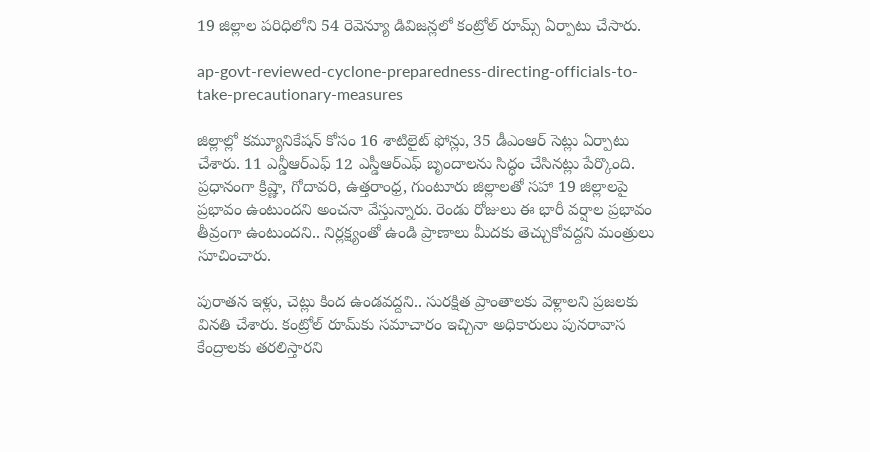19 జిల్లాల పరిధిలోని 54 రెవెన్యూ డివిజన్లలో కంట్రోల్‌ రూమ్స్ ఏర్పాటు చేసారు.

ap-govt-reviewed-cyclone-preparedness-directing-officials-to-take-precautionary-measures

జిల్లాల్లో కమ్యూనికేషన్‌ కోసం 16 శాటిలైట్‌ ఫోన్లు, 35 డీఎంఆర్‌ సెట్లు ఏర్పాటు చేశారు. 11 ఎన్డీఆర్‌ఎఫ్‌ 12 ఎస్డీఆర్‌ఎఫ్‌ బృందాలను సిద్ధం చేసినట్లు పేర్కొంది. ప్రధానంగా క్రిష్ణా, గోదావరి, ఉత్తరాంధ్ర, గుంటూరు జిల్లాలతో సహా 19 జిల్లాలపై ప్రభావం ఉంటుందని అంచనా వేస్తున్నారు. రెండు రోజులు ఈ భారీ వర్షాల‌ ప్రభావం తీవ్రంగా ఉంటుందని.. నిర్లక్ష్యంతో ఉండి ప్రాణాలు మీదకు తెచ్చుకోవద్దని మంత్రులు సూచించారు.

పురాతన ఇళ్లు, చెట్లు కింద ఉండవద్దని.. సురక్షిత ప్రాంతాలకు వెళ్లాలని ప్రజలకు వినతి చేశారు. కంట్రోల్ రూమ్‌కు సమాచారం ఇచ్చినా అధికారులు పునరావాస కేంద్రాలకు తరలిస్తారని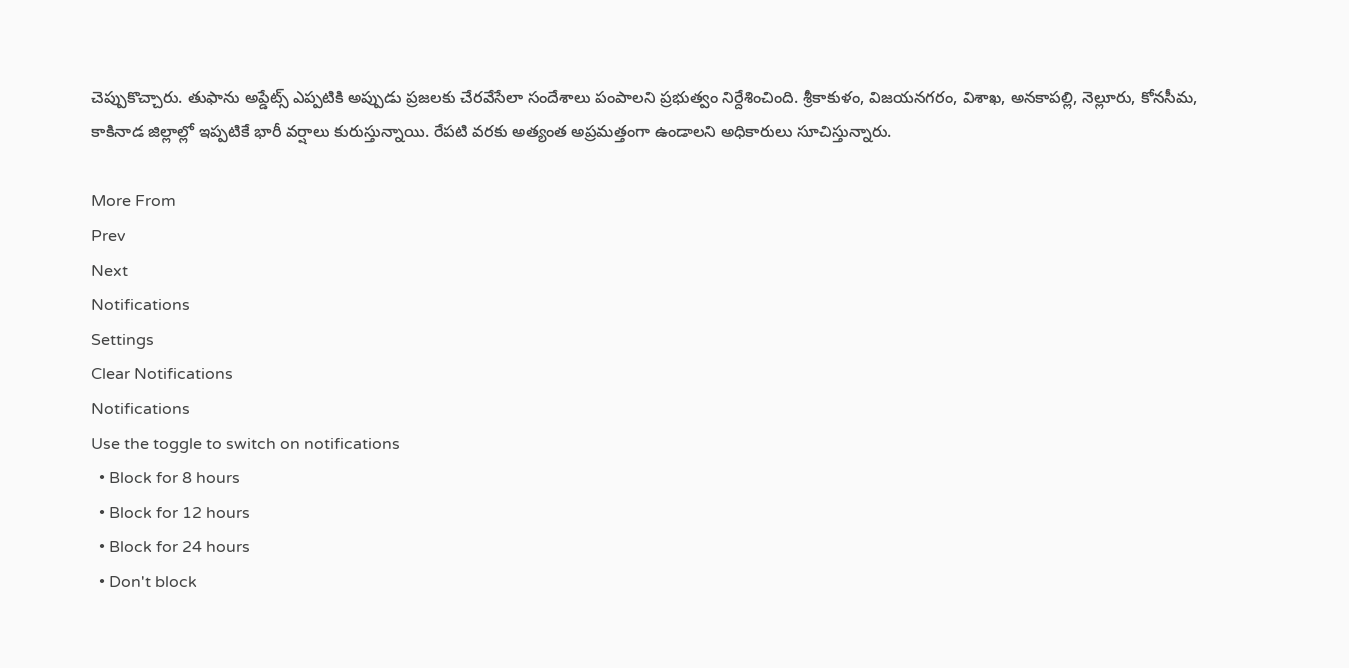చెప్పుకొచ్చారు. తుఫాను అప్డేట్స్ ఎప్పటికి అప్పుడు ప్రజలకు చేరవేసేలా సందేశాలు పంపాలని ప్రభుత్వం నిర్దేశించింది. శ్రీకాకుళం, విజయనగరం, విశాఖ, అనకాపల్లి, నెల్లూరు, కోనసీమ, కాకినాడ జిల్లాల్లో ఇప్పటికే భారీ వర్షాలు కురుస్తున్నాయి. రేపటి వరకు అత్యంత అప్రమత్తంగా ఉండాలని అధికారులు సూచిస్తున్నారు.

More From
Prev
Next
Notifications
Settings
Clear Notifications
Notifications
Use the toggle to switch on notifications
  • Block for 8 hours
  • Block for 12 hours
  • Block for 24 hours
  • Don't block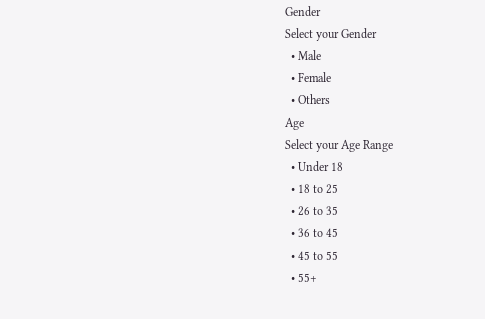Gender
Select your Gender
  • Male
  • Female
  • Others
Age
Select your Age Range
  • Under 18
  • 18 to 25
  • 26 to 35
  • 36 to 45
  • 45 to 55
  • 55+